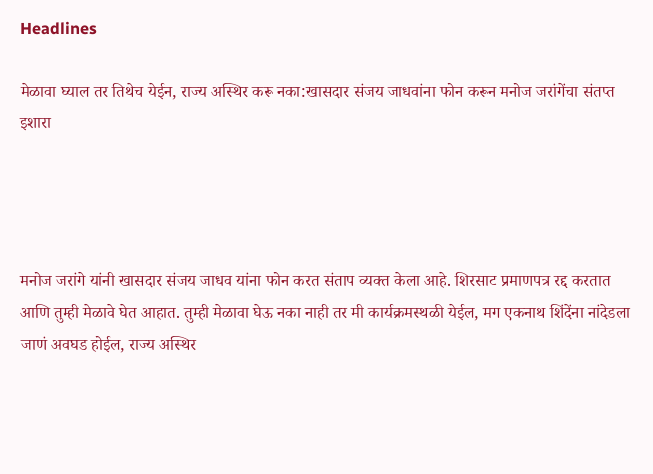Headlines

मेळावा घ्याल तर तिथेच येईन, राज्य अस्थिर करू नका:खासदार संजय जाधवांना फोन करून मनोज जरांगेंचा संतप्त इशारा




मनोज जरांगे यांनी खासदार संजय जाधव यांना फोन करत संताप व्यक्त केला आहे. शिरसाट प्रमाणपत्र रद्द करतात आणि तुम्ही मेळावे घेत आहात. तुम्ही मेळावा घेऊ नका नाही तर मी कार्यक्रमस्थळी येईल, मग एकनाथ शिंदेंना नांदेडला जाणं अवघड होईल, राज्य अस्थिर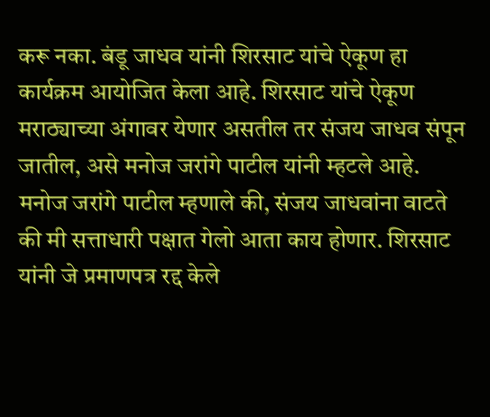करू नका. बंडू जाधव यांनी शिरसाट यांचे ऐकूण हा कार्यक्रम आयोजित केला आहे. शिरसाट यांचे ऐकूण मराठ्याच्या अंगावर येणार असतील तर संजय जाधव संपून जातील, असे मनोज जरांगे पाटील यांनी म्हटले आहे.
मनोज जरांगे पाटील म्हणाले की, संजय जाधवांना वाटते की मी सत्ताधारी पक्षात गेलो आता काय होणार. शिरसाट यांनी जे प्रमाणपत्र रद्द केले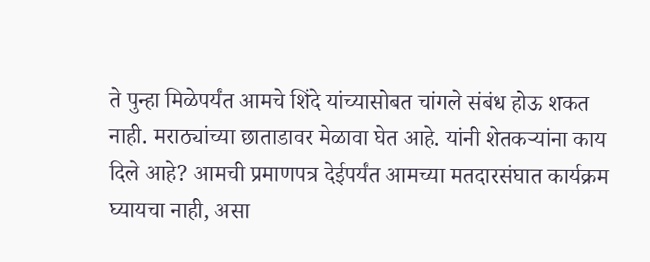ते पुन्हा मिळेपर्यंत आमचे शिंदे यांच्यासोबत चांगले संबंध होऊ शकत नाही. मराठ्यांच्या छाताडावर मेळावा घेत आहे. यांनी शेतकऱ्यांना काय दिले आहे? आमची प्रमाणपत्र देईपर्यंत आमच्या मतदारसंघात कार्यक्रम घ्यायचा नाही, असा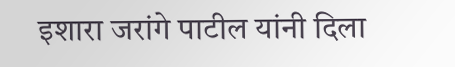इशारा जरांगे पाटील यांनी दिला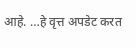आहे. …हे वृत्त अपडेट करत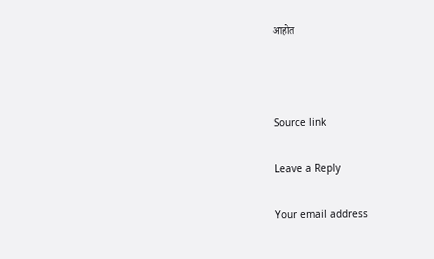आहोत



Source link

Leave a Reply

Your email address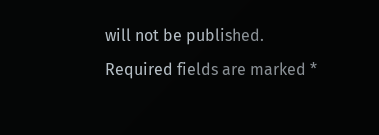will not be published. Required fields are marked *